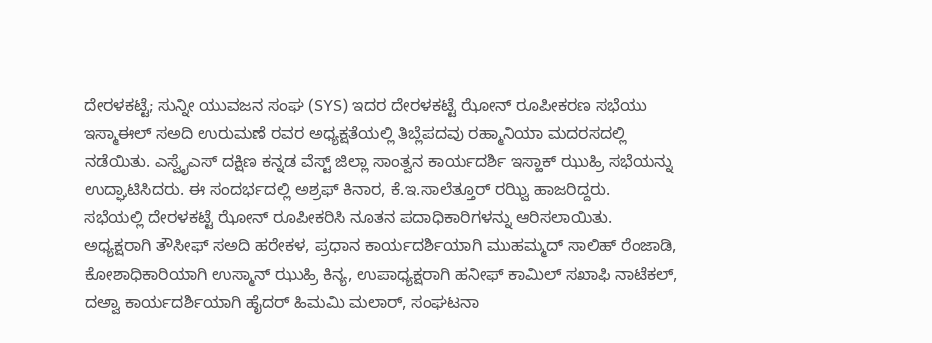ದೇರಳಕಟ್ಟೆ; ಸುನ್ನೀ ಯುವಜನ ಸಂಘ (SYS) ಇದರ ದೇರಳಕಟ್ಟೆ ಝೋನ್ ರೂಪೀಕರಣ ಸಭೆಯು ಇಸ್ಮಾಈಲ್ ಸಅದಿ ಉರುಮಣೆ ರವರ ಅಧ್ಯಕ್ಷತೆಯಲ್ಲಿ ತಿಬ್ಲೆಪದವು ರಹ್ಮಾನಿಯಾ ಮದರಸದಲ್ಲಿ ನಡೆಯಿತು. ಎಸ್ವೈಎಸ್ ದಕ್ಷಿಣ ಕನ್ನಡ ವೆಸ್ಟ್ ಜಿಲ್ಲಾ ಸಾಂತ್ವನ ಕಾರ್ಯದರ್ಶಿ ಇಸ್ಹಾಕ್ ಝುಹ್ರಿ ಸಭೆಯನ್ನು ಉದ್ಘಾಟಿಸಿದರು. ಈ ಸಂದರ್ಭದಲ್ಲಿ ಅಶ್ರಫ್ ಕಿನಾರ, ಕೆ.ಇ.ಸಾಲೆತ್ತೂರ್ ರಝ್ವಿ ಹಾಜರಿದ್ದರು.
ಸಭೆಯಲ್ಲಿ ದೇರಳಕಟ್ಟೆ ಝೋನ್ ರೂಪೀಕರಿಸಿ ನೂತನ ಪದಾಧಿಕಾರಿಗಳನ್ನು ಆರಿಸಲಾಯಿತು.
ಅಧ್ಯಕ್ಷರಾಗಿ ತೌಸೀಫ್ ಸಅದಿ ಹರೇಕಳ, ಪ್ರಧಾನ ಕಾರ್ಯದರ್ಶಿಯಾಗಿ ಮುಹಮ್ಮದ್ ಸಾಲಿಹ್ ರೆಂಜಾಡಿ, ಕೋಶಾಧಿಕಾರಿಯಾಗಿ ಉಸ್ಮಾನ್ ಝುಹ್ರಿ ಕಿನ್ಯ, ಉಪಾಧ್ಯಕ್ಷರಾಗಿ ಹನೀಫ್ ಕಾಮಿಲ್ ಸಖಾಫಿ ನಾಟೆಕಲ್, ದಅ್ವಾ ಕಾರ್ಯದರ್ಶಿಯಾಗಿ ಹೈದರ್ ಹಿಮಮಿ ಮಲಾರ್, ಸಂಘಟನಾ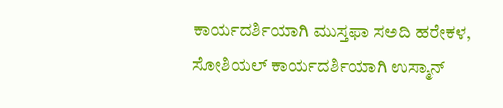ಕಾರ್ಯದರ್ಶಿಯಾಗಿ ಮುಸ್ತಫಾ ಸಅದಿ ಹರೇಕಳ, ಸೋಶಿಯಲ್ ಕಾರ್ಯದರ್ಶಿಯಾಗಿ ಉಸ್ಮಾನ್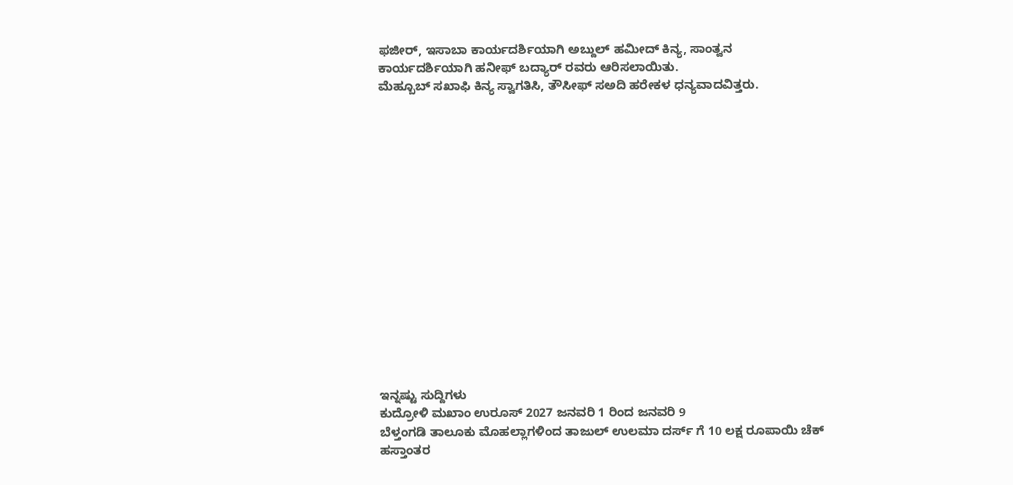ಫಜೀರ್, ಇಸಾಬಾ ಕಾರ್ಯದರ್ಶಿಯಾಗಿ ಅಬ್ದುಲ್ ಹಮೀದ್ ಕಿನ್ಯ, ಸಾಂತ್ವನ ಕಾರ್ಯದರ್ಶಿಯಾಗಿ ಹನೀಫ್ ಬದ್ಯಾರ್ ರವರು ಆರಿಸಲಾಯಿತು.
ಮೆಹ್ಬೂಬ್ ಸಖಾಫಿ ಕಿನ್ಯ ಸ್ವಾಗತಿಸಿ, ತೌಸೀಫ್ ಸಅದಿ ಹರೇಕಳ ಧನ್ಯವಾದವಿತ್ತರು.
















ಇನ್ನಷ್ಟು ಸುದ್ದಿಗಳು
ಕುದ್ರೋಳಿ ಮಖಾಂ ಉರೂಸ್ 2027 ಜನವರಿ 1 ರಿಂದ ಜನವರಿ 9
ಬೆಳ್ತಂಗಡಿ ತಾಲೂಕು ಮೊಹಲ್ಲಾಗಳಿಂದ ತಾಜುಲ್ ಉಲಮಾ ದರ್ಸ್ ಗೆ 10 ಲಕ್ಷ ರೂಪಾಯಿ ಚೆಕ್ ಹಸ್ತಾಂತರ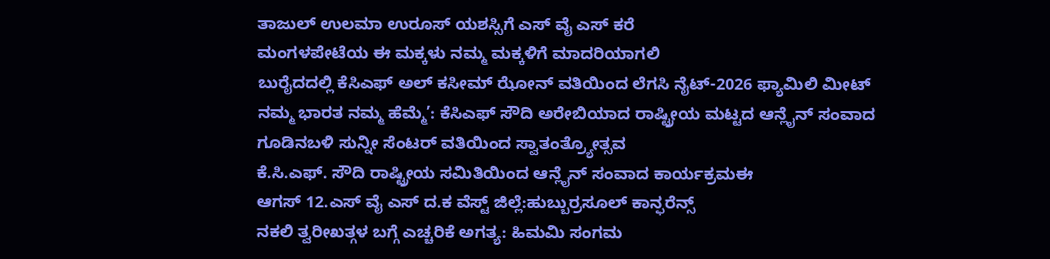ತಾಜುಲ್ ಉಲಮಾ ಉರೂಸ್ ಯಶಸ್ಸಿಗೆ ಎಸ್ ವೈ ಎಸ್ ಕರೆ
ಮಂಗಳಪೇಟೆಯ ಈ ಮಕ್ಕಳು ನಮ್ಮ ಮಕ್ಕಳಿಗೆ ಮಾದರಿಯಾಗಲಿ
ಬುರೈದದಲ್ಲಿ ಕೆಸಿಎಫ್ ಅಲ್ ಕಸೀಮ್ ಝೋನ್ ವತಿಯಿಂದ ಲೆಗಸಿ ನೈಟ್-2026 ಫ್ಯಾಮಿಲಿ ಮೀಟ್
ನಮ್ಮ ಭಾರತ ನಮ್ಮ ಹೆಮ್ಮೆ’: ಕೆಸಿಎಫ್ ಸೌದಿ ಅರೇಬಿಯಾದ ರಾಷ್ಟ್ರೀಯ ಮಟ್ಟದ ಆನ್ಲೈನ್ ಸಂವಾದ
ಗೂಡಿನಬಳಿ ಸುನ್ನೀ ಸೆಂಟರ್ ವತಿಯಿಂದ ಸ್ವಾತಂತ್ರ್ಯೋತ್ಸವ
ಕೆ.ಸಿ.ಎಫ್. ಸೌದಿ ರಾಷ್ಟ್ರೀಯ ಸಮಿತಿಯಿಂದ ಆನ್ಲೈನ್ ಸಂವಾದ ಕಾರ್ಯಕ್ರಮಈ
ಆಗಸ್ 12.ಎಸ್ ವೈ ಎಸ್ ದ.ಕ ವೆಸ್ಟ್ ಜಿಲ್ಲೆ:ಹುಬ್ಬುರ್ರಸೂಲ್ ಕಾನ್ಫರೆನ್ಸ್
ನಕಲಿ ತ್ವರೀಖತ್ಗಳ ಬಗ್ಗೆ ಎಚ್ಚರಿಕೆ ಅಗತ್ಯ: ಹಿಮಮಿ ಸಂಗಮ